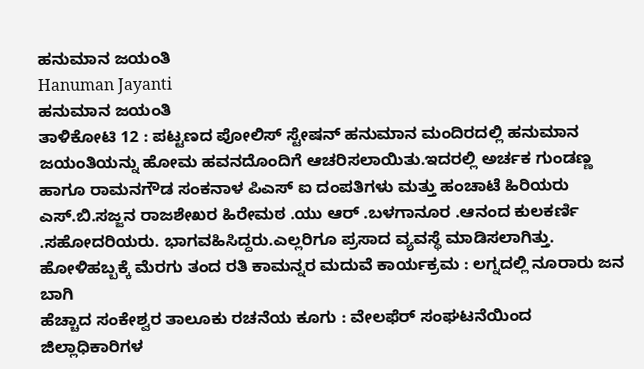ಹನುಮಾನ ಜಯಂತಿ
Hanuman Jayanti
ಹನುಮಾನ ಜಯಂತಿ
ತಾಳಿಕೋಟಿ 12 : ಪಟ್ಟಣದ ಪೋಲಿಸ್ ಸ್ಟೇಷನ್ ಹನುಮಾನ ಮಂದಿರದಲ್ಲಿ ಹನುಮಾನ ಜಯಂತಿಯನ್ನು ಹೋಮ ಹವನದೊಂದಿಗೆ ಆಚರಿಸಲಾಯಿತು.ಇದರಲ್ಲಿ ಅರ್ಚಕ ಗುಂಡಣ್ಣ ಹಾಗೂ ರಾಮನಗೌಡ ಸಂಕನಾಳ ಪಿಎಸ್ ಐ ದಂಪತಿಗಳು ಮತ್ತು ಹಂಚಾಟೆ ಹಿರಿಯರು ಎಸ್.ಬಿ.ಸಜ್ಜನ ರಾಜಶೇಖರ ಹಿರೇಮಠ .ಯು ಆರ್ .ಬಳಗಾನೂರ .ಆನಂದ ಕುಲಕರ್ಣಿ .ಸಹೋದರಿಯರು. ಭಾಗವಹಿಸಿದ್ದರು.ಎಲ್ಲರಿಗೂ ಪ್ರಸಾದ ವ್ಯವಸ್ಥೆ ಮಾಡಿಸಲಾಗಿತ್ತು.
ಹೋಳಿಹಬ್ಬಕ್ಕೆ ಮೆರಗು ತಂದ ರತಿ ಕಾಮನ್ನರ ಮದುವೆ ಕಾರ್ಯಕ್ರಮ : ಲಗ್ನದಲ್ಲಿ ನೂರಾರು ಜನ ಬಾಗಿ
ಹೆಚ್ಚಾದ ಸಂಕೇಶ್ವರ ತಾಲೂಕು ರಚನೆಯ ಕೂಗು : ವೇಲಫೆರ್ ಸಂಘಟನೆಯಿಂದ ಜಿಲ್ಲಾಧಿಕಾರಿಗಳ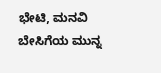ಭೇಟಿ, ಮನವಿ
ಬೇಸಿಗೆಯ ಮುನ್ನ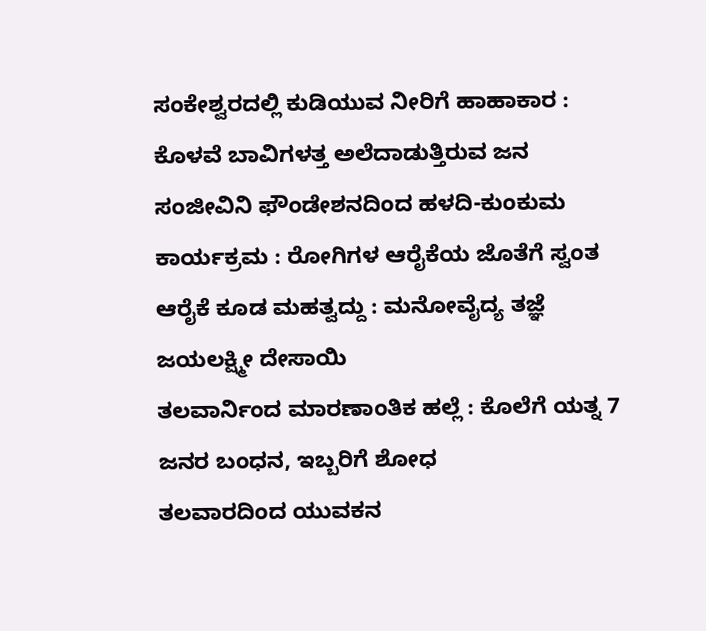ಸಂಕೇಶ್ವರದಲ್ಲಿ ಕುಡಿಯುವ ನೀರಿಗೆ ಹಾಹಾಕಾರ : ಕೊಳವೆ ಬಾವಿಗಳತ್ತ ಅಲೆದಾಡುತ್ತಿರುವ ಜನ
ಸಂಜೀವಿನಿ ಫೌಂಡೇಶನದಿಂದ ಹಳದಿ-ಕುಂಕುಮ ಕಾರ್ಯಕ್ರಮ : ರೋಗಿಗಳ ಆರೈಕೆಯ ಜೊತೆಗೆ ಸ್ವಂತ ಆರೈಕೆ ಕೂಡ ಮಹತ್ವದ್ದು : ಮನೋವೈದ್ಯ ತಜ್ಞೆ ಜಯಲಕ್ಷ್ಮೀ ದೇಸಾಯಿ
ತಲವಾರ್ನಿಂದ ಮಾರಣಾಂತಿಕ ಹಲ್ಲೆ : ಕೊಲೆಗೆ ಯತ್ನ 7 ಜನರ ಬಂಧನ, ಇಬ್ಬರಿಗೆ ಶೋಧ
ತಲವಾರದಿಂದ ಯುವಕನ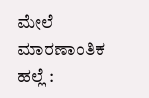ಮೇಲೆ ಮಾರಣಾಂತಿಕ ಹಲ್ಲೆ :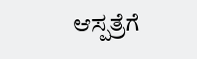ಆಸ್ಪತ್ರೆಗೆ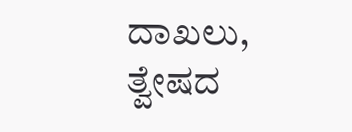ದಾಖಲು, ತ್ವೇಷದ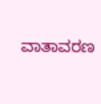ವಾತಾವರಣ